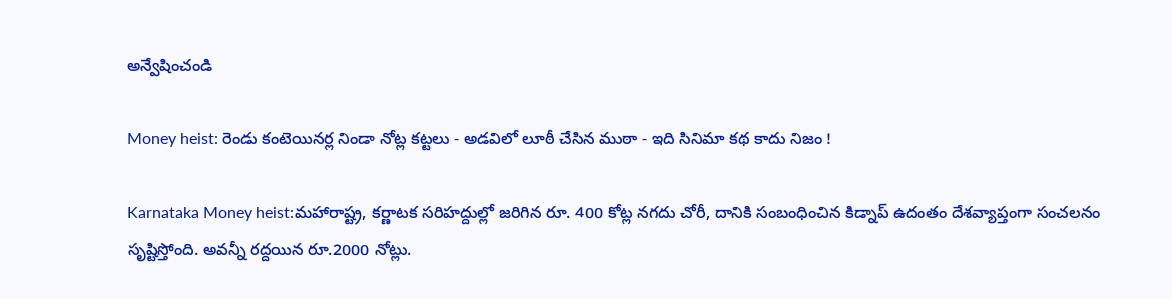అన్వేషించండి

Money heist: రెండు కంటెయినర్ల నిండా నోట్ల కట్టలు - అడవిలో లూఠీ చేసిన ముఠా - ఇది సినిమా కథ కాదు నిజం !

Karnataka Money heist:మహారాష్ట్ర, కర్ణాటక సరిహద్దుల్లో జరిగిన రూ. 400 కోట్ల నగదు చోరీ, దానికి సంబంధించిన కిడ్నాప్ ఉదంతం దేశవ్యాప్తంగా సంచలనం సృష్టిస్తోంది. అవన్నీ రద్దయిన రూ.2000 నోట్లు.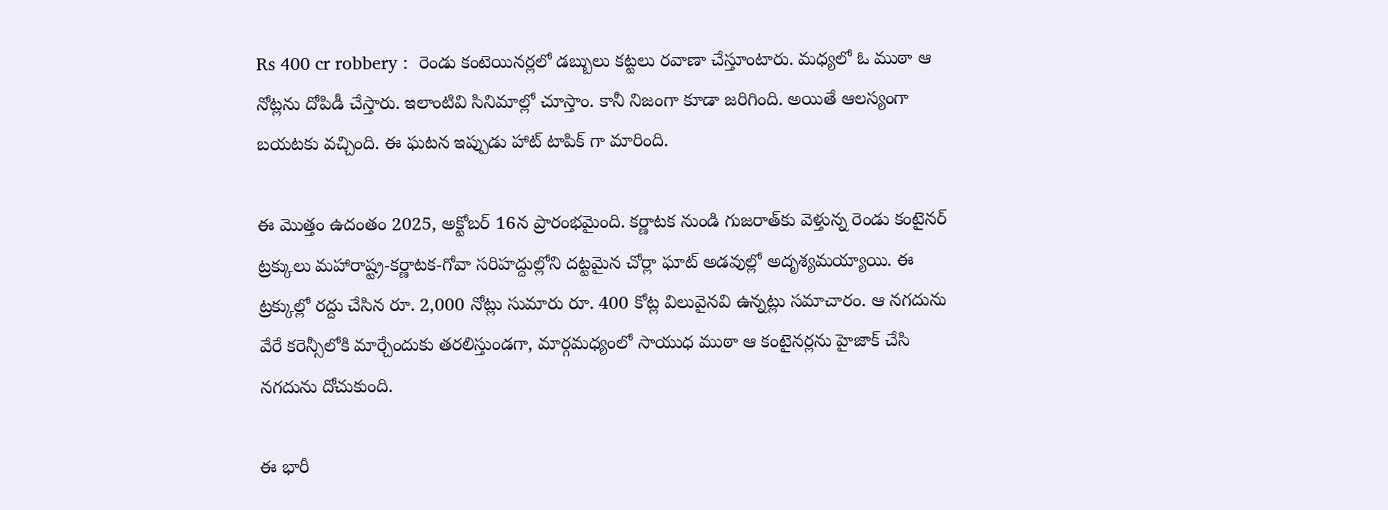Rs 400 cr robbery :  రెండు కంటెయినర్లలో డబ్బులు కట్టలు రవాణా చేస్తూంటారు. మధ్యలో ఓ ముఠా ఆ నోట్లను దోపిడీ చేస్తారు. ఇలాంటివి సినిమాల్లో చూస్తాం. కానీ నిజంగా కూడా జరిగింది. అయితే ఆలస్యంగా బయటకు వచ్చింది. ఈ ఘటన ఇప్పుడు హాట్ టాపిక్ గా మారింది.

ఈ మొత్తం ఉదంతం 2025, అక్టోబర్ 16న ప్రారంభమైంది. కర్ణాటక నుండి గుజరాత్‌కు వెళ్తున్న రెండు కంటైనర్ ట్రక్కులు మహారాష్ట్ర-కర్ణాటక-గోవా సరిహద్దుల్లోని దట్టమైన చోర్లా ఘాట్ అడవుల్లో అదృశ్యమయ్యాయి. ఈ ట్రక్కుల్లో రద్దు చేసిన రూ. 2,000 నోట్లు సుమారు రూ. 400 కోట్ల విలువైనవి ఉన్నట్లు సమాచారం. ఆ నగదును వేరే కరెన్సీలోకి మార్చేందుకు తరలిస్తుండగా, మార్గమధ్యంలో సాయుధ ముఠా ఆ కంటైనర్లను హైజాక్ చేసి నగదును దోచుకుంది.

ఈ భారీ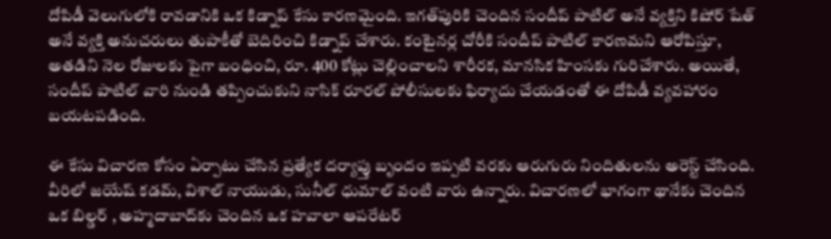దోపిడీ వెలుగులోకి రావడానికి ఒక కిడ్నాప్ కేసు కారణమైంది. ఇగత్‌పురికి చెందిన సందీప్ పాటిల్ అనే వ్యక్తిని కిషోర్ షేత్ అనే వ్యక్తి అనుచరులు తుపాకీతో బెదిరించి కిడ్నాప్ చేశారు. కంటైనర్ల చోరీకి సందీప్ పాటిల్ కారణమని ఆరోపిస్తూ, అతడిని నెల రోజులకు పైగా బంధించి, రూ. 400 కోట్లు చెల్లించాలని శారీరక, మానసిక హింసకు గురిచేశారు. అయితే, సందీప్ పాటిల్ వారి నుండి తప్పించుకుని నాసిక్ రూరల్ పోలీసులకు ఫిర్యాదు చేయడంతో ఈ దోపిడీ వ్యవహారం బయటపడింది.

ఈ కేసు విచారణ కోసం ఏర్పాటు చేసిన ప్రత్యేక దర్యాప్తు బృందం ఇప్పటి వరకు ఆరుగురు నిందితులను అరెస్ట్ చేసింది. వీరిలో జయేష్ కడమ్, విశాల్ నాయుడు, సునీల్ ధుమాల్ వంటి వారు ఉన్నారు. విచారణలో భాగంగా థానేకు చెందిన ఒక బిల్డర్ , అహ్మదాబాద్‌కు చెందిన ఒక హవాలా ఆపరేటర్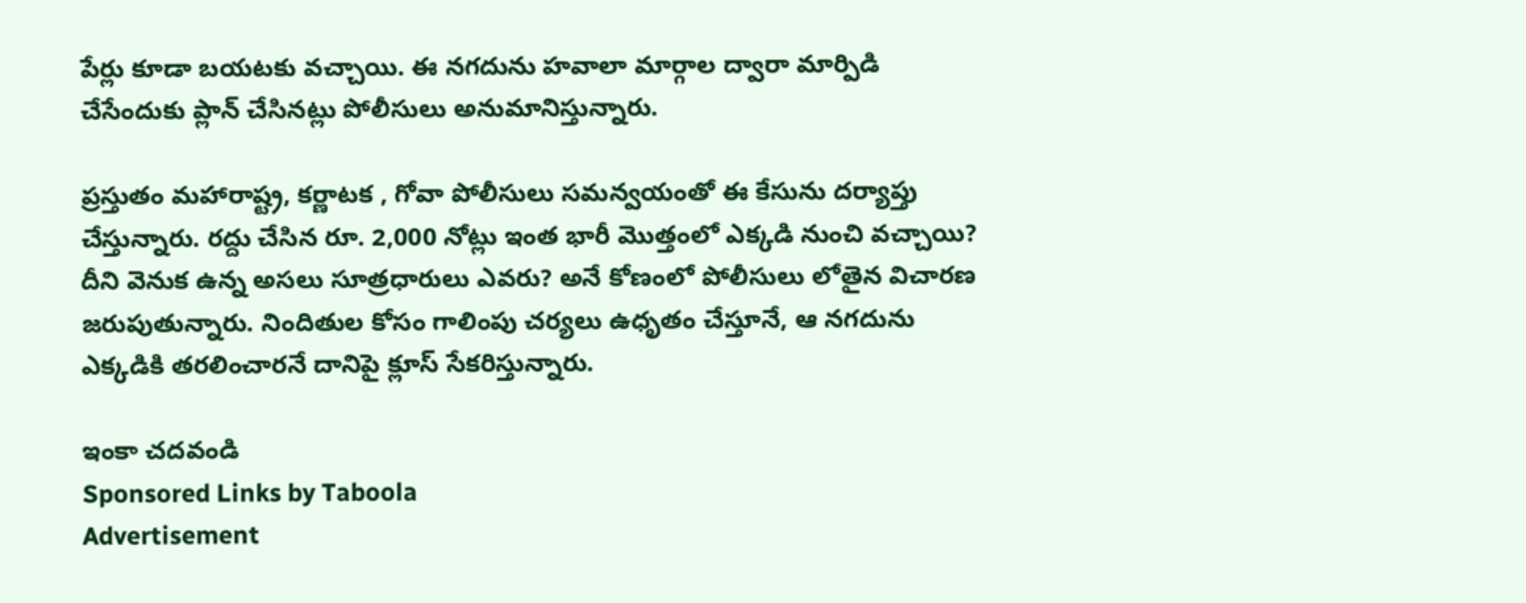పేర్లు కూడా బయటకు వచ్చాయి. ఈ నగదును హవాలా మార్గాల ద్వారా మార్పిడి చేసేందుకు ప్లాన్ చేసినట్లు పోలీసులు అనుమానిస్తున్నారు.

ప్రస్తుతం మహారాష్ట్ర, కర్ణాటక , గోవా పోలీసులు సమన్వయంతో ఈ కేసును దర్యాప్తు చేస్తున్నారు. రద్దు చేసిన రూ. 2,000 నోట్లు ఇంత భారీ మొత్తంలో ఎక్కడి నుంచి వచ్చాయి? దీని వెనుక ఉన్న అసలు సూత్రధారులు ఎవరు? అనే కోణంలో పోలీసులు లోతైన విచారణ జరుపుతున్నారు. నిందితుల కోసం గాలింపు చర్యలు ఉధృతం చేస్తూనే, ఆ నగదును ఎక్కడికి తరలించారనే దానిపై క్లూస్ సేకరిస్తున్నారు.

ఇంకా చదవండి
Sponsored Links by Taboola
Advertisement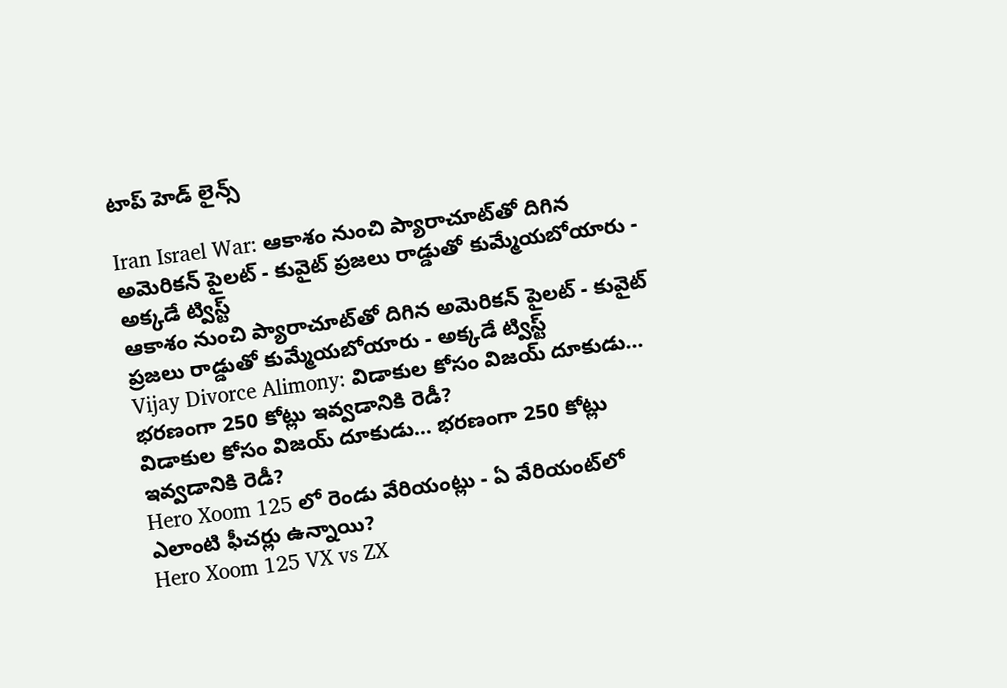టాప్ హెడ్ లైన్స్

Iran Israel War: ఆకాశం నుంచి ప్యారాచూట్‌తో దిగిన అమెరికన్ పైలట్ - కువైట్ ప్రజలు రాడ్డుతో కుమ్మేయబోయారు - అక్కడే ట్విస్ట్
ఆకాశం నుంచి ప్యారాచూట్‌తో దిగిన అమెరికన్ పైలట్ - కువైట్ ప్రజలు రాడ్డుతో కుమ్మేయబోయారు - అక్కడే ట్విస్ట్
Vijay Divorce Alimony: విడాకుల కోసం విజయ్ దూకుడు... భరణంగా 250 కోట్లు ఇవ్వడానికి రెడీ?
విడాకుల కోసం విజయ్ దూకుడు... భరణంగా 250 కోట్లు ఇవ్వడానికి రెడీ?
Hero Xoom 125 లో రెండు వేరియంట్లు - ఏ వేరియంట్‌లో ఎలాంటి ఫీచర్లు ఉన్నాయి?
Hero Xoom 125 VX vs ZX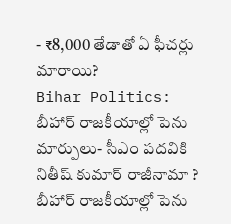- ₹8,000 తేడాతో ఏ ఫీచర్లు మారాయి?
Bihar Politics: బీహార్ రాజకీయాల్లో పెను మార్పులు- సీఎం పదవికి నితీష్ కుమార్ రాజీనామా ?
బీహార్ రాజకీయాల్లో పెను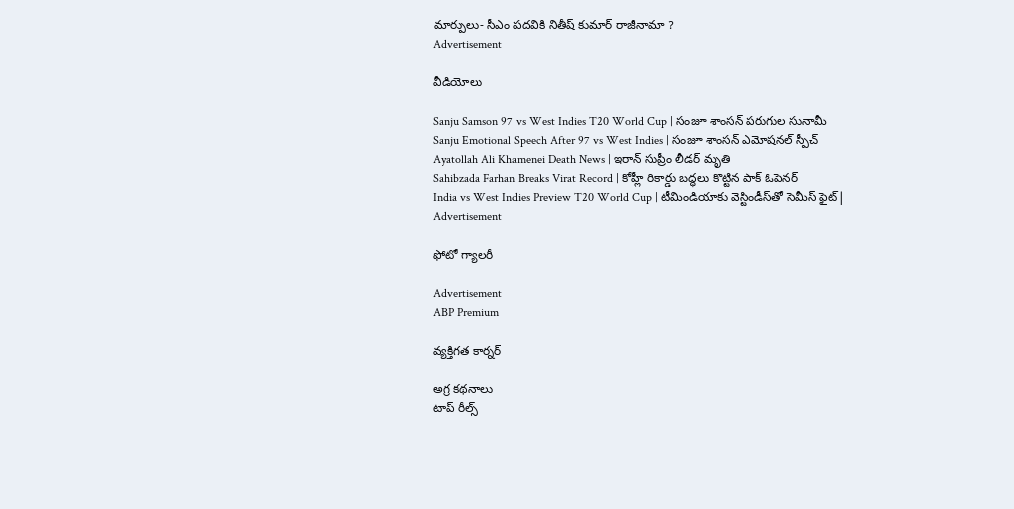మార్పులు- సీఎం పదవికి నితీష్ కుమార్ రాజీనామా ?
Advertisement

వీడియోలు

Sanju Samson 97 vs West Indies T20 World Cup | సంజూ శాంసన్ పరుగుల సునామీ
Sanju Emotional Speech After 97 vs West Indies | సంజూ శాంసన్ ఎమోషనల్ స్పీచ్
Ayatollah Ali Khamenei Death News | ఇరాన్ సుప్రీం లీడర్ మృతి
Sahibzada Farhan Breaks Virat Record | కోహ్లీ రికార్డు బద్ధలు కొట్టిన పాక్ ఓపెనర్
India vs West Indies Preview T20 World Cup | టీమిండియాకు వెస్టిండీస్‌తో సెమీస్ ఫైట్|
Advertisement

ఫోటో గ్యాలరీ

Advertisement
ABP Premium

వ్యక్తిగత కార్నర్

అగ్ర కథనాలు
టాప్ రీల్స్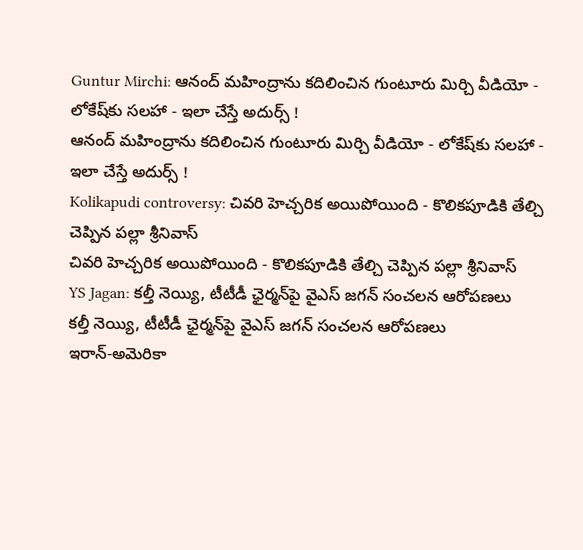Guntur Mirchi: ఆనంద్ మహింద్రాను కదిలించిన గుంటూరు మిర్చి వీడియో - లోకేష్‌కు సలహా - ఇలా చేస్తే అదుర్స్ !
ఆనంద్ మహింద్రాను కదిలించిన గుంటూరు మిర్చి వీడియో - లోకేష్‌కు సలహా - ఇలా చేస్తే అదుర్స్ !
Kolikapudi controversy: చివరి హెచ్చరిక అయిపోయింది - కొలికపూడికి తేల్చి చెప్పిన పల్లా శ్రీనివాస్
చివరి హెచ్చరిక అయిపోయింది - కొలికపూడికి తేల్చి చెప్పిన పల్లా శ్రీనివాస్
YS Jagan: కల్తీ నెయ్యి, టీటీడీ ఛైర్మన్‌పై వైఎస్ జగన్ సంచలన ఆరోపణలు
కల్తీ నెయ్యి, టీటీడీ ఛైర్మన్‌పై వైఎస్ జగన్ సంచలన ఆరోపణలు
ఇరాన్‌-అమెరికా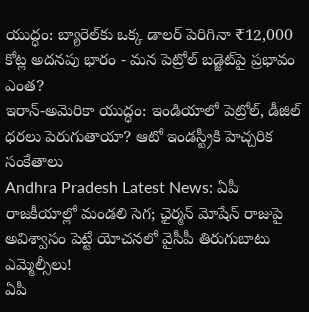యుద్ధం: బ్యారెల్‌కు ఒక్క డాలర్‌ పెరిగినా ₹12,000 కోట్ల అదనపు భారం - మన పెట్రోల్‌ బడ్జెట్‌పై ప్రభావం ఎంత?
ఇరాన్‌-అమెరికా యుద్ధం: ఇండియాలో పెట్రోల్, డీజిల్‌ ధరలు పెరుగుతాయా? ఆటో ఇండస్ట్రీకి హెచ్చరిక సంకేతాలు
Andhra Pradesh Latest News: ఏపీ రాజకీయాల్లో మండలి సెగ; ఛైర్మన్‌ మోషేన్‌ రాజుపై అవిశ్వాసం పెట్టే యోచనలో వైసీపీ తిరుగుబాటు ఎమ్మెల్సీలు!
ఏపీ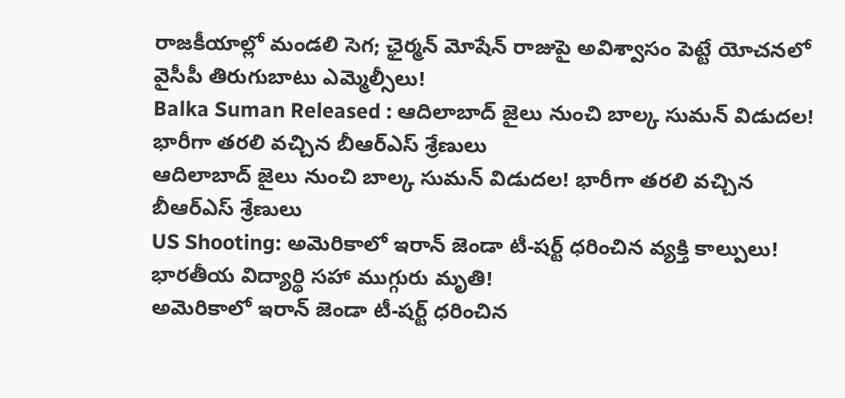రాజకీయాల్లో మండలి సెగ; ఛైర్మన్‌ మోషేన్‌ రాజుపై అవిశ్వాసం పెట్టే యోచనలో వైసీపీ తిరుగుబాటు ఎమ్మెల్సీలు!
Balka Suman Released : ఆదిలాబాద్ జైలు నుంచి బాల్క సుమన్ విడుదల! భారీగా తరలి వచ్చిన బీఆర్‌ఎస్‌ శ్రేణులు
ఆదిలాబాద్ జైలు నుంచి బాల్క సుమన్ విడుదల! భారీగా తరలి వచ్చిన బీఆర్‌ఎస్‌ శ్రేణులు
US Shooting: అమెరికాలో ఇరాన్ జెండా టీ-షర్ట్ ధరించిన వ్యక్తి కాల్పులు! భారతీయ విద్యార్థి సహా ముగ్గురు మృతి!
అమెరికాలో ఇరాన్ జెండా టీ-షర్ట్ ధరించిన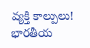వ్యక్తి కాల్పులు! భారతీయ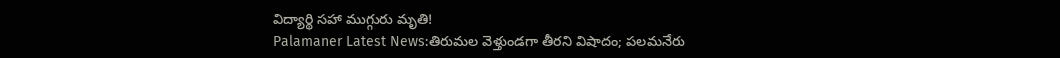విద్యార్థి సహా ముగ్గురు మృతి!
Palamaner Latest News:తిరుమల వెళ్తుండగా తీరని విషాదం; పలమనేరు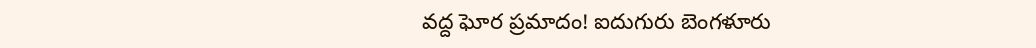వద్ద ఘోర ప్రమాదం! ఐదుగురు బెంగళూరు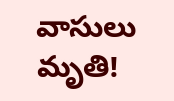వాసులు మృతి!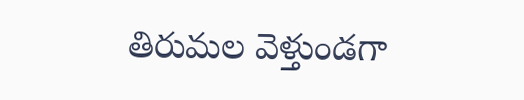తిరుమల వెళ్తుండగా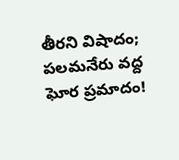తీరని విషాదం; పలమనేరు వద్ద ఘోర ప్రమాదం!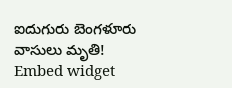ఐదుగురు బెంగళూరు వాసులు మృతి!
Embed widget